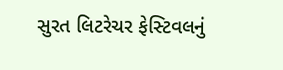સુરત લિટરેચર ફેસ્ટિવલનું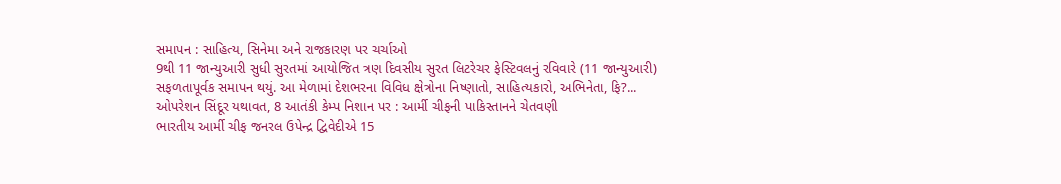સમાપન : સાહિત્ય, સિનેમા અને રાજકારણ પર ચર્ચાઓ
9થી 11 જાન્યુઆરી સુધી સુરતમાં આયોજિત ત્રણ દિવસીય સુરત લિટરેચર ફેસ્ટિવલનું રવિવારે (11 જાન્યુઆરી) સફળતાપૂર્વક સમાપન થયું. આ મેળામાં દેશભરના વિવિધ ક્ષેત્રોના નિષ્ણાતો, સાહિત્યકારો, અભિનેતા, ફિ?...
ઓપરેશન સિંદૂર યથાવત, 8 આતંકી કેમ્પ નિશાન પર : આર્મી ચીફની પાકિસ્તાનને ચેતવણી
ભારતીય આર્મી ચીફ જનરલ ઉપેન્દ્ર દ્વિવેદીએ 15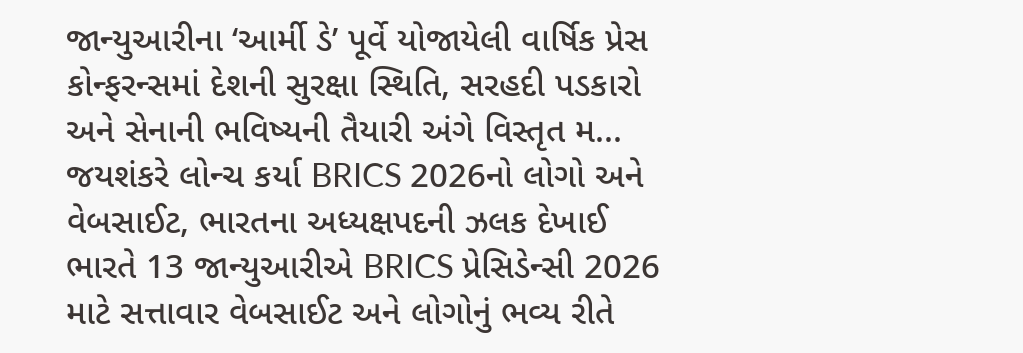જાન્યુઆરીના ‘આર્મી ડે’ પૂર્વે યોજાયેલી વાર્ષિક પ્રેસ કોન્ફરન્સમાં દેશની સુરક્ષા સ્થિતિ, સરહદી પડકારો અને સેનાની ભવિષ્યની તૈયારી અંગે વિસ્તૃત મ...
જયશંકરે લોન્ચ કર્યા BRICS 2026નો લોગો અને વેબસાઈટ, ભારતના અધ્યક્ષપદની ઝલક દેખાઈ
ભારતે 13 જાન્યુઆરીએ BRICS પ્રેસિડેન્સી 2026 માટે સત્તાવાર વેબસાઈટ અને લોગોનું ભવ્ય રીતે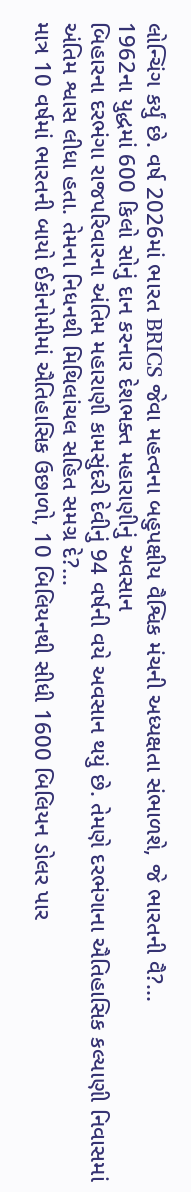લોન્ચિંગ કર્યું છે. વર્ષ 2026માં ભારત BRICS જેવા મહત્વના બહુપક્ષીય વૈશ્વિક મંચની અધ્યક્ષતા સંભાળશે, જે ભારતની વૈ?...
1962ના યુદ્ધમાં 600 કિલો સોનું દાન કરનાર દેશભક્ત મહારાણીનું અવસાન
બિહારના દરભંગા રાજપરિવારના અંતિમ મહારાણી કામસુંદરી દેવીનું 94 વર્ષની વયે અવસાન થયું છે. તેમણે દરભંગાના ઐતિહાસિક કલ્યાણી નિવાસમાં અંતિમ શ્વાસ લીધા હતા. તેમના નિધનથી મિથિલાંચલ સહિત સમગ્ર દે?...
માત્ર 10 વર્ષમાં ભારતની બાયો ઈકોનોમીમાં ઐતિહાસિક ઉછાળો, 10 બિલિયનથી સીધી 1600 બિલિયન ડોલર પાર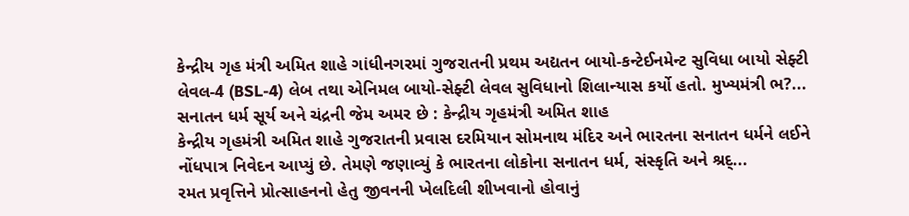કેન્દ્રીય ગૃહ મંત્રી અમિત શાહે ગાંધીનગરમાં ગુજરાતની પ્રથમ અદ્યતન બાયો-કન્ટેઈનમેન્ટ સુવિધા બાયો સેફ્ટી લેવલ-4 (BSL-4) લેબ તથા એનિમલ બાયો-સેફ્ટી લેવલ સુવિધાનો શિલાન્યાસ કર્યો હતો. મુખ્યમંત્રી ભ?...
સનાતન ધર્મ સૂર્ય અને ચંદ્રની જેમ અમર છે : કેન્દ્રીય ગૃહમંત્રી અમિત શાહ
કેન્દ્રીય ગૃહમંત્રી અમિત શાહે ગુજરાતની પ્રવાસ દરમિયાન સોમનાથ મંદિર અને ભારતના સનાતન ધર્મને લઈને નોંધપાત્ર નિવેદન આપ્યું છે. તેમણે જણાવ્યું કે ભારતના લોકોના સનાતન ધર્મ, સંસ્કૃતિ અને શ્રદ્...
રમત પ્રવૃત્તિને પ્રોત્સાહનનો હેતુ જીવનની ખેલદિલી શીખવાનો હોવાનું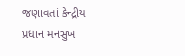જણાવતાં કેન્દ્રીય પ્રધાન મનસુખ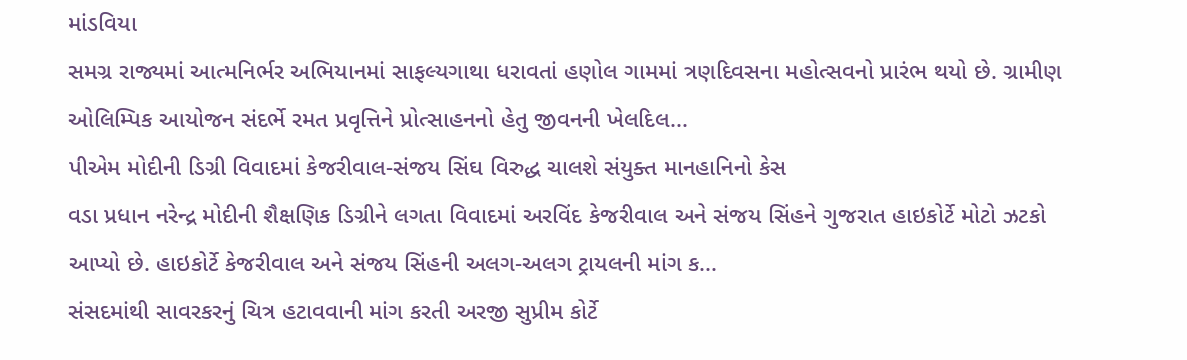માંડવિયા
સમગ્ર રાજ્યમાં આત્મનિર્ભર અભિયાનમાં સાફલ્યગાથા ધરાવતાં હણોલ ગામમાં ત્રણદિવસના મહોત્સવનો પ્રારંભ થયો છે. ગ્રામીણ ઓલિમ્પિક આયોજન સંદર્ભે રમત પ્રવૃત્તિને પ્રોત્સાહનનો હેતુ જીવનની ખેલદિલ...
પીએમ મોદીની ડિગ્રી વિવાદમાં કેજરીવાલ-સંજય સિંઘ વિરુદ્ધ ચાલશે સંયુક્ત માનહાનિનો કેસ
વડા પ્રધાન નરેન્દ્ર મોદીની શૈક્ષણિક ડિગ્રીને લગતા વિવાદમાં અરવિંદ કેજરીવાલ અને સંજય સિંહને ગુજરાત હાઇકોર્ટે મોટો ઝટકો આપ્યો છે. હાઇકોર્ટે કેજરીવાલ અને સંજય સિંહની અલગ-અલગ ટ્રાયલની માંગ ક...
સંસદમાંથી સાવરકરનું ચિત્ર હટાવવાની માંગ કરતી અરજી સુપ્રીમ કોર્ટે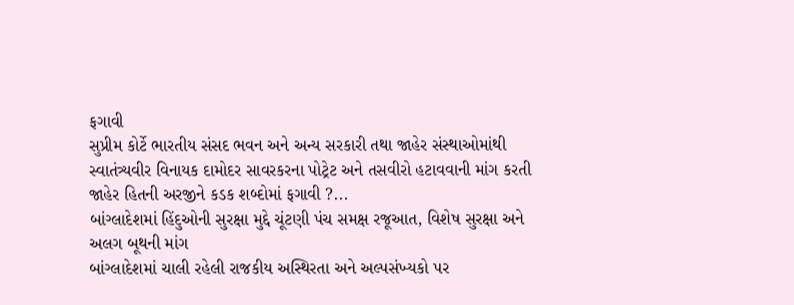ફગાવી
સુપ્રીમ કોર્ટે ભારતીય સંસદ ભવન અને અન્ય સરકારી તથા જાહેર સંસ્થાઓમાંથી સ્વાતંત્ર્યવીર વિનાયક દામોદર સાવરકરના પોટ્રેટ અને તસવીરો હટાવવાની માંગ કરતી જાહેર હિતની અરજીને કડક શબ્દોમાં ફગાવી ?...
બાંગ્લાદેશમાં હિંદુઓની સુરક્ષા મુદ્દે ચૂંટણી પંચ સમક્ષ રજૂઆત, વિશેષ સુરક્ષા અને અલગ બૂથની માંગ
બાંગ્લાદેશમાં ચાલી રહેલી રાજકીય અસ્થિરતા અને અલ્પસંખ્યકો પર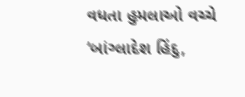વધતા હુમલાઓ વચ્ચે ‘બાંગ્લાદેશ હિંદુ,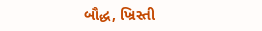બૌદ્ધ, ખ્રિસ્તી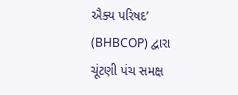ઐક્ય પરિષદ’ (BHBCOP) દ્વારા ચૂંટણી પંચ સમક્ષ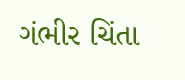ગંભીર ચિંતા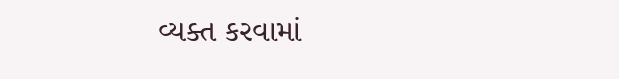વ્યક્ત કરવામાં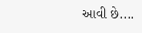આવી છે....